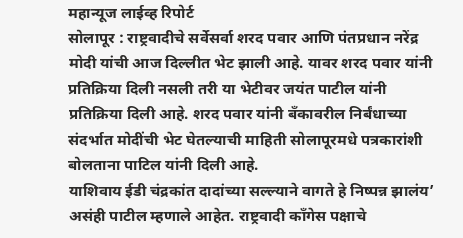महान्यूज लाईव्ह रिपोर्ट
सोलापूर : राष्ट्रवादीचे सर्वेसर्वा शरद पवार आणि पंतप्रधान नरेंद्र मोदी यांची आज दिल्लीत भेट झाली आहे. यावर शरद पवार यांनी प्रतिक्रिया दिली नसली तरी या भेटीवर जयंत पाटील यांनी प्रतिक्रिया दिली आहे. शरद पवार यांनी बँकावरील निर्बंधाच्या संदर्भात मोदींची भेट घेतल्याची माहिती सोलापूरमधे पत्रकारांशी बोलताना पाटिल यांनी दिली आहे.
याशिवाय ईडी चंद्रकांत दादांच्या सल्ल्याने वागते हे निष्पन्न झालंय’ असंही पाटील म्हणाले आहेत. राष्ट्रवादी काँगेस पक्षाचे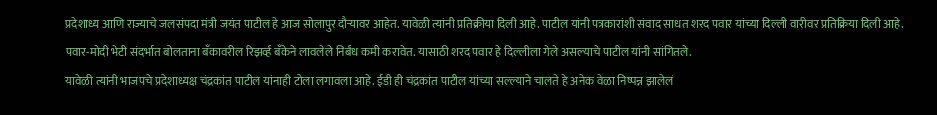प्रदेशाध्य आणि राज्याचे जलसंपदा मंत्री जयंत पाटील हे आज सोलापुर दौऱ्यावर आहेत. यावेळी त्यांनी प्रतिक्रीया दिली आहे. पाटील यांनी पत्रकारांशी संवाद साधत शरद पवार यांच्या दिल्ली वारीवर प्रतिक्रिया दिली आहे. पवार-मोदी भेटी संदर्भात बोलताना बँकावरील रिझर्व्ह बँकेने लावलेले निर्बंध कमी करावेत. यासाठी शरद पवार हे दिल्लीला गेले असल्याचे पाटील यांनी सांगितले.
यावेळी त्यांनी भाजपचे प्रदेशाध्यक्ष चंद्रकांत पाटील यांनाही टोला लगावला आहे. ईडी ही चंद्रकांत पाटील यांच्या सल्ल्याने चालते हे अनेक वेळा निष्पन्न झालेलं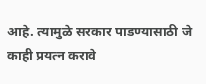आहे. त्यामुळे सरकार पाडण्यासाठी जे काही प्रयत्न करावे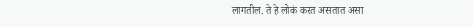लागतील. ते हे लोकं करत असतात असा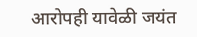आरोपही यावेळी जयंत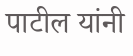पाटील यांनी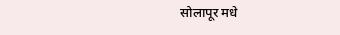सोलापूर मधे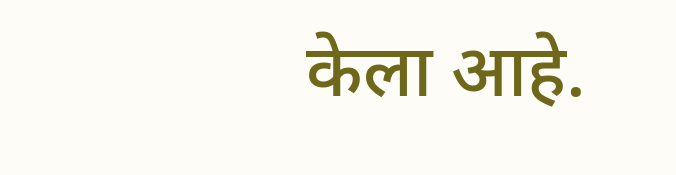केला आहे.